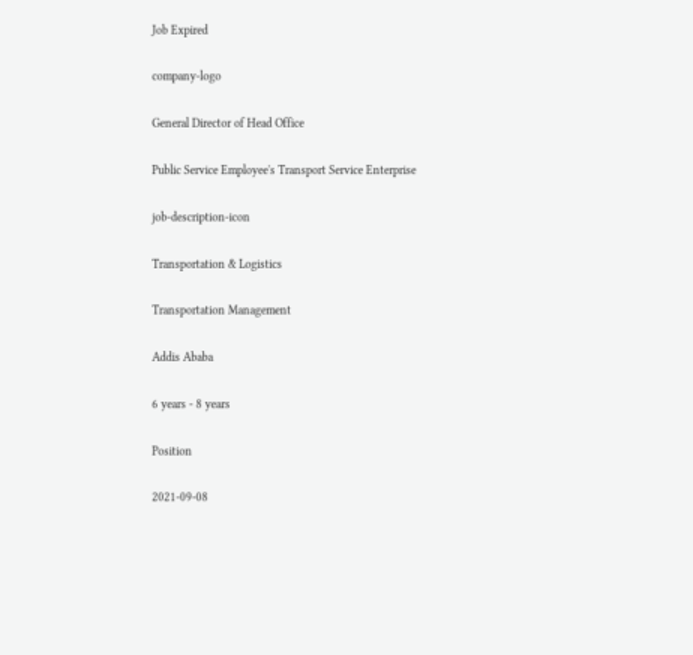Job Expired

company-logo

General Director of Head Office

Public Service Employee's Transport Service Enterprise

job-description-icon

Transportation & Logistics

Transportation Management

Addis Ababa

6 years - 8 years

Position

2021-09-08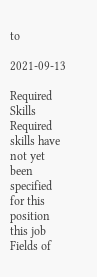to

2021-09-13

Required Skills
Required skills have not yet been specified for this position this job
Fields of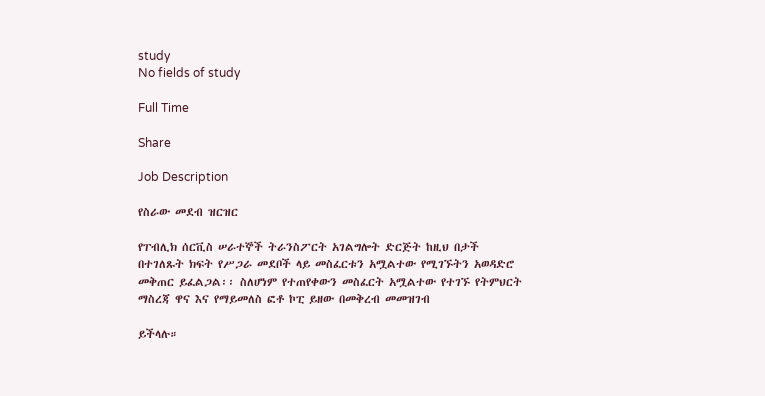study
No fields of study

Full Time

Share

Job Description

የስራው መደብ ዝርዝር

የፐብሊክ ሰርቪስ ሠራተኞች ትራንስፖርት አገልግሎት ድርጅት ከዚህ በታች በተገለጹት ክፍት የሥጋራ መደቦች ላይ መስፈርቱን አሟልተው የሚገኙትን አወዳድሮ መቅጠር ይፈልጋል፡፡ ስለሆነም የተጠየቀውን መስፈርት አሟልተው የተገኙ የትምህርት ማስረጃ ዋና እና የማይመለስ ፎቶ ኮፒ ይዘው በመቅረብ መመዝገብ

ይችላሉ።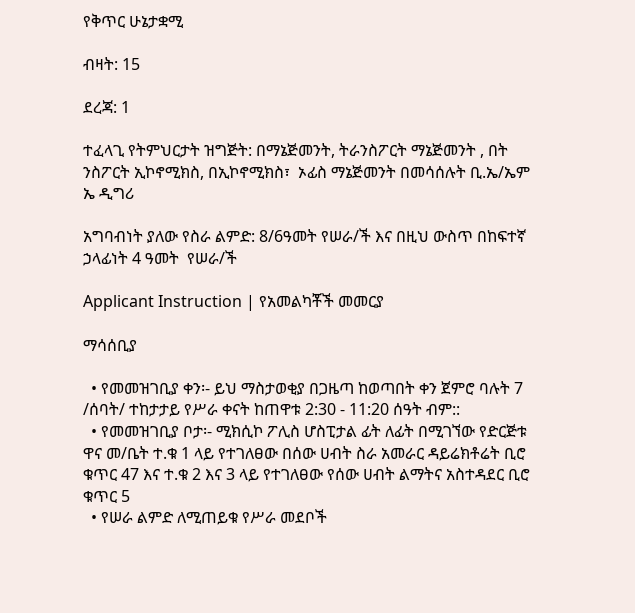የቅጥር ሁኔታቋሚ

ብዛት: 15

ደረጃ: 1

ተፈላጊ የትምህርታት ዝግጅት: በማኔጅመንት, ትራንስፖርት ማኔጅመንት , በት ንስፖርት ኢኮኖሚክስ, በኢኮኖሚክስ፣  ኦፊስ ማኔጅመንት በመሳሰሉት ቢ.ኤ/ኤም ኤ ዲግሪ

አግባብነት ያለው የስራ ልምድ: 8/6ዓመት የሠራ/ች እና በዚህ ውስጥ በከፍተኛ ኃላፊነት 4 ዓመት  የሠራ/ች

Applicant Instruction | የአመልካቾች መመርያ

ማሳሰቢያ

  • የመመዝገቢያ ቀን፡- ይህ ማስታወቂያ በጋዜጣ ከወጣበት ቀን ጀምሮ ባሉት 7 /ሰባት/ ተከታታይ የሥራ ቀናት ከጠዋቱ 2:30 - 11:20 ሰዓት ብም::
  • የመመዝገቢያ ቦታ፡- ሚክሲኮ ፖሊስ ሆስፒታል ፊት ለፊት በሚገኘው የድርጅቱ ዋና መ/ቤት ተ.ቁ 1 ላይ የተገለፀው በሰው ሀብት ስራ አመራር ዳይሬክቶሬት ቢሮ ቁጥር 47 እና ተ.ቁ 2 እና 3 ላይ የተገለፀው የሰው ሀብት ልማትና አስተዳደር ቢሮ ቁጥር 5
  • የሠራ ልምድ ለሚጠይቁ የሥራ መደቦች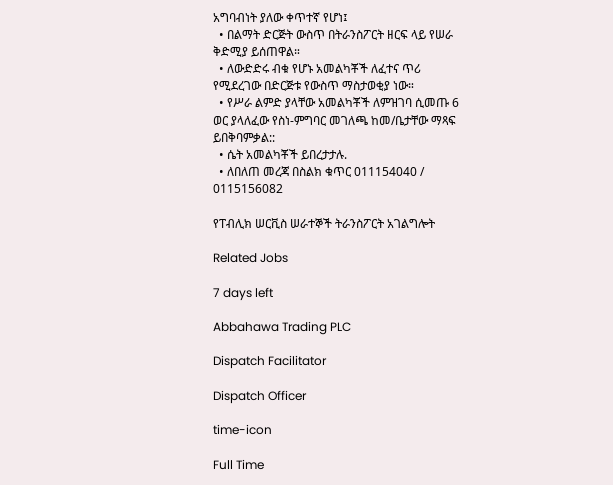አግባብነት ያለው ቀጥተኛ የሆነ፤
  • በልማት ድርጅት ውስጥ በትራንስፖርት ዘርፍ ላይ የሠራ ቅድሚያ ይሰጠዋል።
  • ለውድድሩ ብቁ የሆኑ አመልካቾች ለፈተና ጥሪ የሚደረገው በድርጅቱ የውስጥ ማስታወቂያ ነው።
  • የሥራ ልምድ ያላቸው አመልካቾች ለምዝገባ ሲመጡ 6 ወር ያላለፈው የስነ-ምግባር መገለጫ ከመ/ቤታቸው ማጻፍ ይበቅባምቃል::
  • ሴት አመልካቾች ይበረታታሉ.
  • ለበለጠ መረጃ በስልክ ቁጥር 011154040 / 0115156082

የፐብሊክ ሠርቪስ ሠራተኞች ትራንስፖርት አገልግሎት

Related Jobs

7 days left

Abbahawa Trading PLC

Dispatch Facilitator

Dispatch Officer

time-icon

Full Time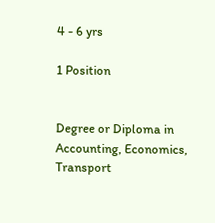4 - 6 yrs

1 Position


Degree or Diploma in Accounting, Economics, Transport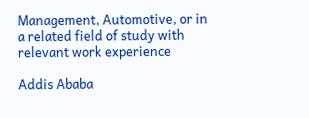Management, Automotive, or in a related field of study with relevant work experience

Addis Ababa